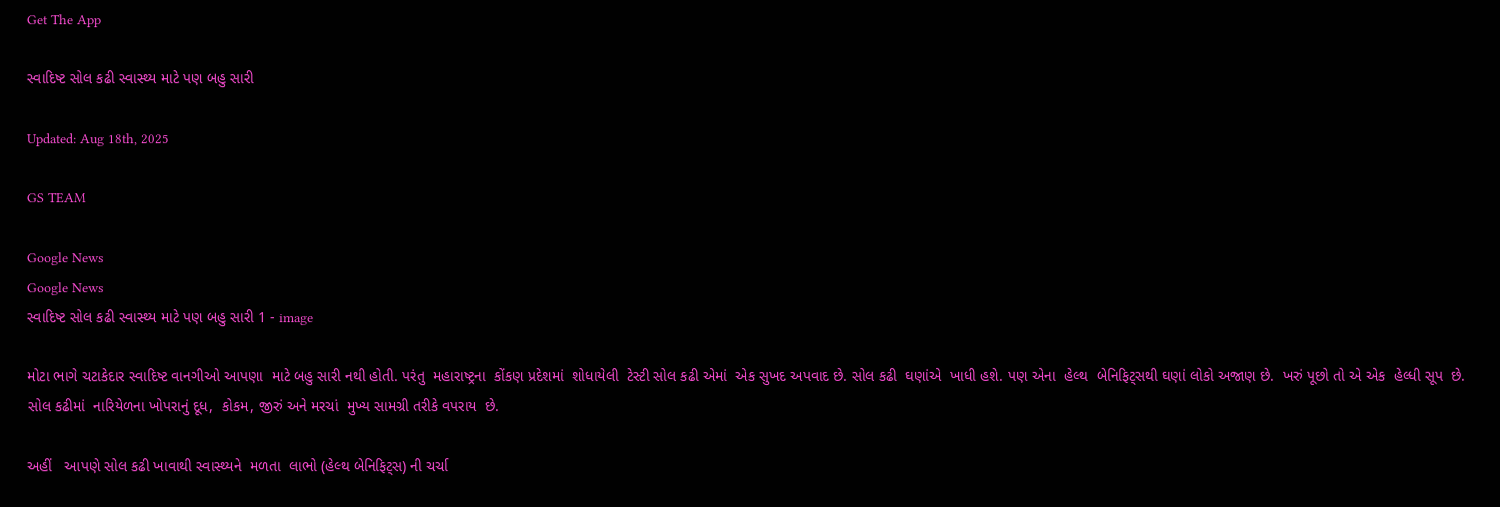Get The App

સ્વાદિષ્ટ સોલ કઢી સ્વાસ્થ્ય માટે પણ બહુ સારી

Updated: Aug 18th, 2025

GS TEAM

Google News
Google News
સ્વાદિષ્ટ સોલ કઢી સ્વાસ્થ્ય માટે પણ બહુ સારી 1 - image

મોટા ભાગે ચટાકેદાર સ્વાદિષ્ટ વાનગીઓ આપણા  માટે બહુ સારી નથી હોતી. પરંતુ  મહારાષ્ટ્રના  કોંકણ પ્રદેશમાં  શોધાયેલી  ટેસ્ટી સોલ કઢી એમાં  એક સુખદ અપવાદ છે. સોલ કઢી  ઘણાંએ  ખાધી હશે. પણ એના  હેલ્થ  બેનિફિટ્સથી ઘણાં લોકો અજાણ છે.  ખરું પૂછો તો એ એક  હેલ્ધી સૂપ  છે. સોલ કઢીમાં  નારિયેળના ખોપરાનું દૂધ,  કોકમ, જીરું અને મરચાં  મુખ્ય સામગ્રી તરીકે વપરાય  છે.

અહીં   આપણે સોલ કઢી ખાવાથી સ્વાસ્થ્યને  મળતા  લાભો (હેલ્થ બેનિફિટ્સ) ની ચર્ચા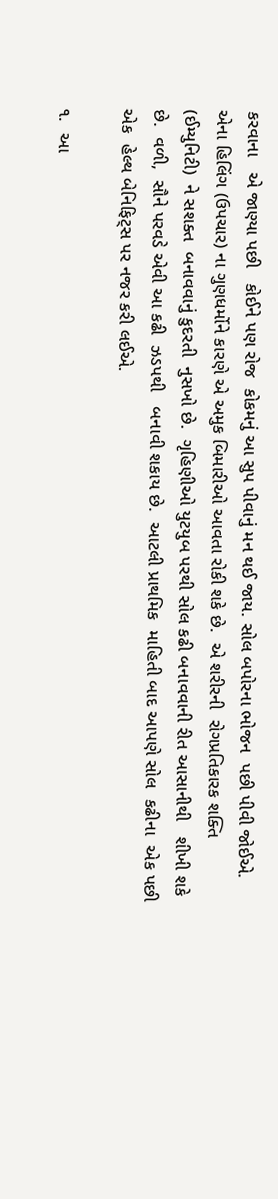કરવાના   એ જાણ્યા પછી   કોઈને પણ રોજ  કોકમનું આ સુપ પીવાનું મન થઈ જાય. સોલ બપોરના ભોજન  પછી પીવી જોઈએ.   એના હિલિંગ (ઉપચાર) ના ગુણધર્મોને કારણે એ અમુક બિમારીઓ આવતા રોકી શકે છે.  એ શરીરની  રોગપ્રતિકારક શક્તિ  (ઈમ્યુનિટી)  ને સશક્ત  બનાવવાનું કુદરતી  નુસખો છે.  ગૃહિણીઓ યુટયુબ પરથી સોલ કઢી બનાવવાની રીત આસાનીથી   શીખી શકે છે.  વળી,  સૌને પરવડે એવી આ કઢી  ઝડપથી   બનાવી શકાય છે.  આટલી પ્રાથમિક  માહિતી બાદ આપણે સોલ  કઢીના  એક પછી એક  હેલ્થ બેનિફિટ્સ પર નજર કરી લઈએ.

૧.  આ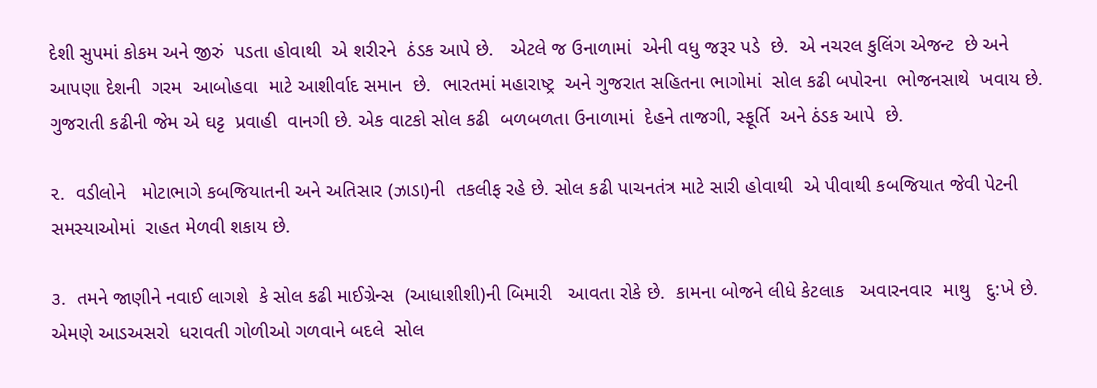દેશી સુપમાં કોકમ અને જીરું  પડતા હોવાથી  એ શરીરને  ઠંડક આપે છે.   એટલે જ ઉનાળામાં  એની વધુ જરૂર પડે  છે.  એ નચરલ કુલિંગ એજન્ટ  છે અને આપણા દેશની  ગરમ  આબોહવા  માટે આશીર્વાદ સમાન  છે.  ભારતમાં મહારાષ્ટ્ર  અને ગુજરાત સહિતના ભાગોમાં  સોલ કઢી બપોરના  ભોજનસાથે  ખવાય છે.  ગુજરાતી કઢીની જેમ એ ઘટ્ટ  પ્રવાહી  વાનગી છે. એક વાટકો સોલ કઢી  બળબળતા ઉનાળામાં  દેહને તાજગી, સ્ફૂર્તિ  અને ઠંડક આપે  છે.

૨.  વડીલોને   મોટાભાગે કબજિયાતની અને અતિસાર (ઝાડા)ની  તકલીફ રહે છે. સોલ કઢી પાચનતંત્ર માટે સારી હોવાથી  એ પીવાથી કબજિયાત જેવી પેટની સમસ્યાઓમાં  રાહત મેળવી શકાય છે.

૩.  તમને જાણીને નવાઈ લાગશે  કે સોલ કઢી માઈગ્રેન્સ  (આધાશીશી)ની બિમારી   આવતા રોકે છે.  કામના બોજને લીધે કેટલાક   અવારનવાર  માથુ   દુ:ખે છે. એમણે આડઅસરો  ધરાવતી ગોળીઓ ગળવાને બદલે  સોલ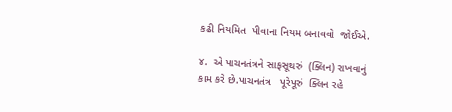કઢી નિયમિત  પીવાના નિયમ બનાવવો  જોઈએ.

૪.  એ પાચનતંત્રને સાફસૂથરું  (ક્લિન) રાખવાનું   કામ કરે છે.પાચનતંત્ર   પૂરેપૂરું  ક્લિન રહે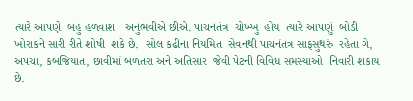ત્યારે આપણે  બહુ હળવાશ   અનુભવીએ છીએ. પાચનતંત્ર  ચોખ્ખુ  હોય  ત્યારે આપણું  બોડી ખોરાકને સારી રીતે શોષી  શકે છે.  સોલ કઢીના નિયમિત  સેવનથી પાચનંતત્ર સાફસુથરું  રહેતા ગે, અપચા, કબજિયાત, છાવીમાં બળતરા અને અતિસાર  જેવી પેટની વિવિધ સમસ્યાઓ  નિવારી શકાય છે.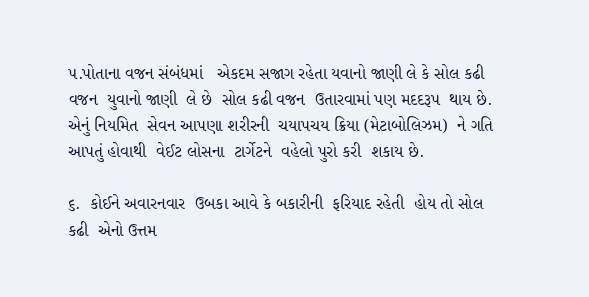૫.પોતાના વજન સંબંધમાં   એકદમ સજાગ રહેતા યવાનો જાણી લે કે સોલ કઢી વજન  યુવાનો જાણી  લે છે  સોલ કઢી વજન  ઉતારવામાં પણ મદદરૂપ  થાય છે.  એનું નિયમિત  સેવન આપણા શરીરની  ચયાપચય ક્રિયા (મેટાબોલિઝમ)  ને ગતિ  આપતું હોવાથી  વેઈટ લોસના  ટાર્ગેટને  વહેલો પુરો કરી  શકાય છે.

૬.  કોઈને અવારનવાર  ઉબકા આવે કે બકારીની  ફરિયાદ રહેતી  હોય તો સોલ કઢી  એનો ઉત્તમ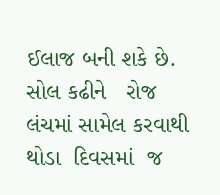ઈલાજ બની શકે છે.  સોલ કઢીને   રોજ લંચમાં સામેલ કરવાથી  થોડા  દિવસમાં  જ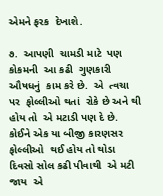એમને ફરક  દેખાશે.

૭.  આપણી  ચામડી માટે  પણ કોકમની  આ કઢી  ગુણકારી  ઔષધનું  કામ કરે છે.  એ  ત્વચા પર  ફોલ્લીઓ થતાં  રોકે છે અને થી હોય તો  એ મટાડી પણ દે છે.  કોઈને એક યા બીજી કારણસર  ફોલ્લીઓ  થઈ હોય તો થોડા દિવસો સોલ કઢી પીવાથી  એ મટી જાય  એ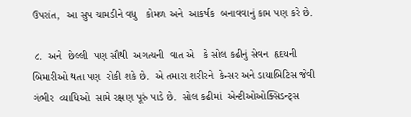ઉપરાંત,  આ સુપ ચામડીને વધુ   કોમળ અને  આકર્ષક  બનાવવાનું કામ પણ કરે છે.

 ૮.  અને  છેલ્લી  પણ સૌથી  અગત્યની  વાત એ   કે સોલ કઢીનું સેવન  હૃદયની  બિમારીઓ થતા પણ  રોકી શકે છે.  એ તમારા શરીરને  કેન્સર અને ડાયાબિટિસ જેવી ગંભીર  વ્યાધિઓ  સામે રક્ષણ પૂરું પાડે છે.  સોલ કઢીમાં  એન્ટીઓઓક્સિડન્ટ્સ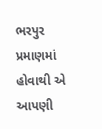ભરપુર  પ્રમાણમાં   હોવાથી એ આપણી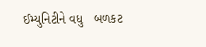ઈમ્યુનિટીને વધુ   બળકટ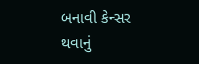બનાવી કેન્સર થવાનું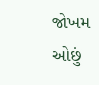જોખમ  ઓછું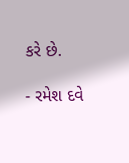કરે છે.

- રમેશ દવે